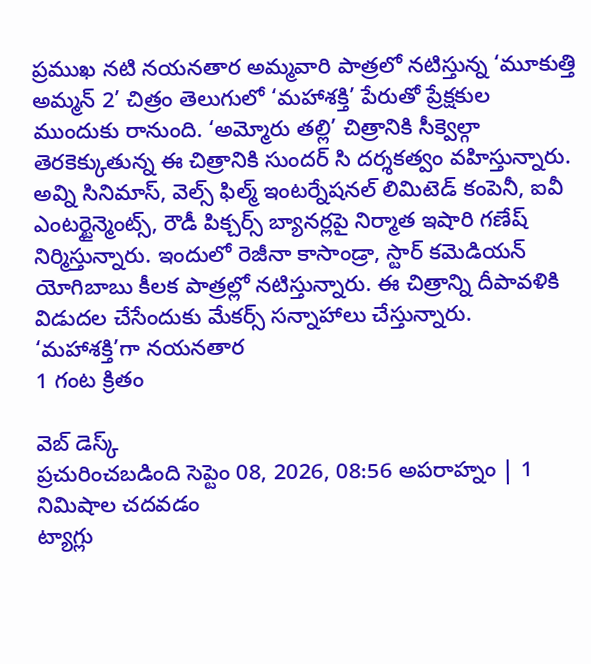ప్రముఖ నటి నయనతార అమ్మవారి పాత్రలో నటిస్తున్న ‘మూకుత్తి అమ్మన్ 2’ చిత్రం తెలుగులో ‘మహాశక్తి’ పేరుతో ప్రేక్షకుల ముందుకు రానుంది. ‘అమ్మోరు తల్లి’ చిత్రానికి సీక్వెల్గా తెరకెక్కుతున్న ఈ చిత్రానికి సుందర్ సి దర్శకత్వం వహిస్తున్నారు. అవ్ని సినిమాస్, వెల్స్ ఫిల్మ్ ఇంటర్నేషనల్ లిమిటెడ్ కంపెనీ, ఐవీ ఎంటర్టైన్మెంట్స్, రౌడీ పిక్చర్స్ బ్యానర్లపై నిర్మాత ఇషారి గణేష్ నిర్మిస్తున్నారు. ఇందులో రెజీనా కాసాండ్రా, స్టార్ కమెడియన్ యోగిబాబు కీలక పాత్రల్లో నటిస్తున్నారు. ఈ చిత్రాన్ని దీపావళికి విడుదల చేసేందుకు మేకర్స్ సన్నాహాలు చేస్తున్నారు.
‘మహాశక్తి’గా నయనతార
1 గంట క్రితం

వెబ్ డెస్క్
ప్రచురించబడింది సెప్టెం 08, 2026, 08:56 అపరాహ్నం | 1 నిమిషాల చదవడం
ట్యాగ్లు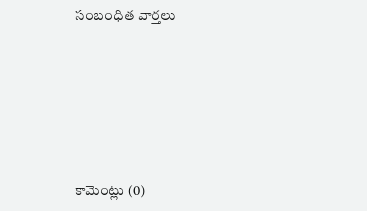సంబంధిత వార్తలు







కామెంట్లు (0)